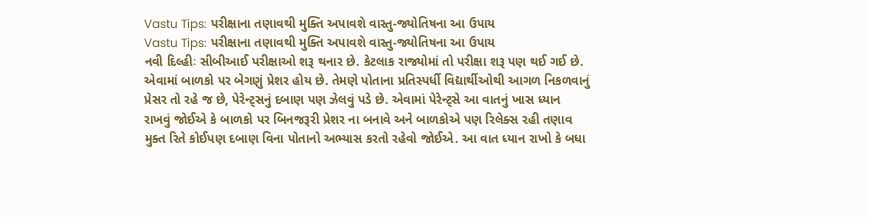Vastu Tips: પરીક્ષાના તણાવથી મુક્તિ અપાવશે વાસ્તુ-જ્યોતિષના આ ઉપાય
Vastu Tips: પરીક્ષાના તણાવથી મુક્તિ અપાવશે વાસ્તુ-જ્યોતિષના આ ઉપાય
નવી દિલ્હીઃ સીબીઆઈ પરીક્ષાઓ શરૂ થનાર છે. કેટલાક રાજ્યોમાં તો પરીક્ષા શરૂ પણ થઈ ગઈ છે. એવામાં બાળકો પર બેગણું પ્રેશર હોય છે. તેમણે પોતાના પ્રતિસ્પર્ધી વિદ્યાર્થીઓથી આગળ નિકળવાનું પ્રેસર તો રહે જ છે, પેરેન્ટ્સનું દબાણ પણ ઝેલવું પડે છે. એવામાં પેરેન્ટ્સે આ વાતનું ખાસ ધ્યાન રાખવું જોઈએ કે બાળકો પર બિનજરૂરી પ્રેશર ના બનાવે અને બાળકોએ પણ રિલેક્સ રહી તણાવ મુક્ત રિતે કોઈપણ દબાણ વિના પોતાનો અભ્યાસ કરતો રહેવો જોઈએ. આ વાત ધ્યાન રાખો કે બધા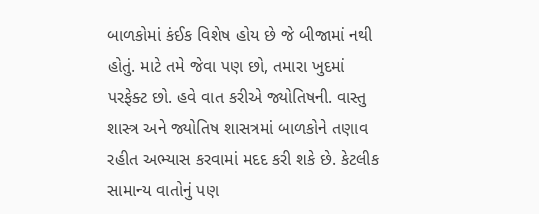બાળકોમાં કંઈક વિશેષ હોય છે જે બીજામાં નથી હોતું. માટે તમે જેવા પણ છો, તમારા ખુદમાં પરફેક્ટ છો. હવે વાત કરીએ જ્યોતિષની. વાસ્તુ શાસ્ત્ર અને જ્યોતિષ શાસત્રમાં બાળકોને તણાવ રહીત અભ્યાસ કરવામાં મદદ કરી શકે છે. કેટલીક સામાન્ય વાતોનું પણ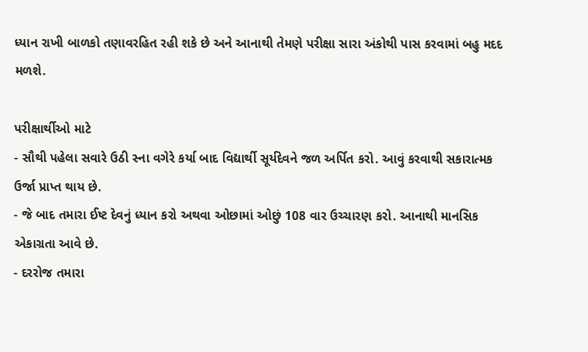ધ્યાન રાખી બાળકો તણાવરહિત રહી શકે છે અને આનાથી તેમણે પરીક્ષા સારા અંકોથી પાસ કરવામાં બહુ મદદ મળશે.

પરીક્ષાર્થીઓ માટે
- સૌથી પહેલા સવારે ઉઠી સ્ના વગેરે કર્યા બાદ વિદ્યાર્થી સૂર્યદેવને જળ અર્પિત કરો. આવું કરવાથી સકારાત્મક ઉર્જા પ્રાપ્ત થાય છે.
- જે બાદ તમારા ઈષ્ટ દેવનું ધ્યાન કરો અથવા ઓછામાં ઓછું 108 વાર ઉચ્ચારણ કરો. આનાથી માનસિક એકાગ્રતા આવે છે.
- દરરોજ તમારા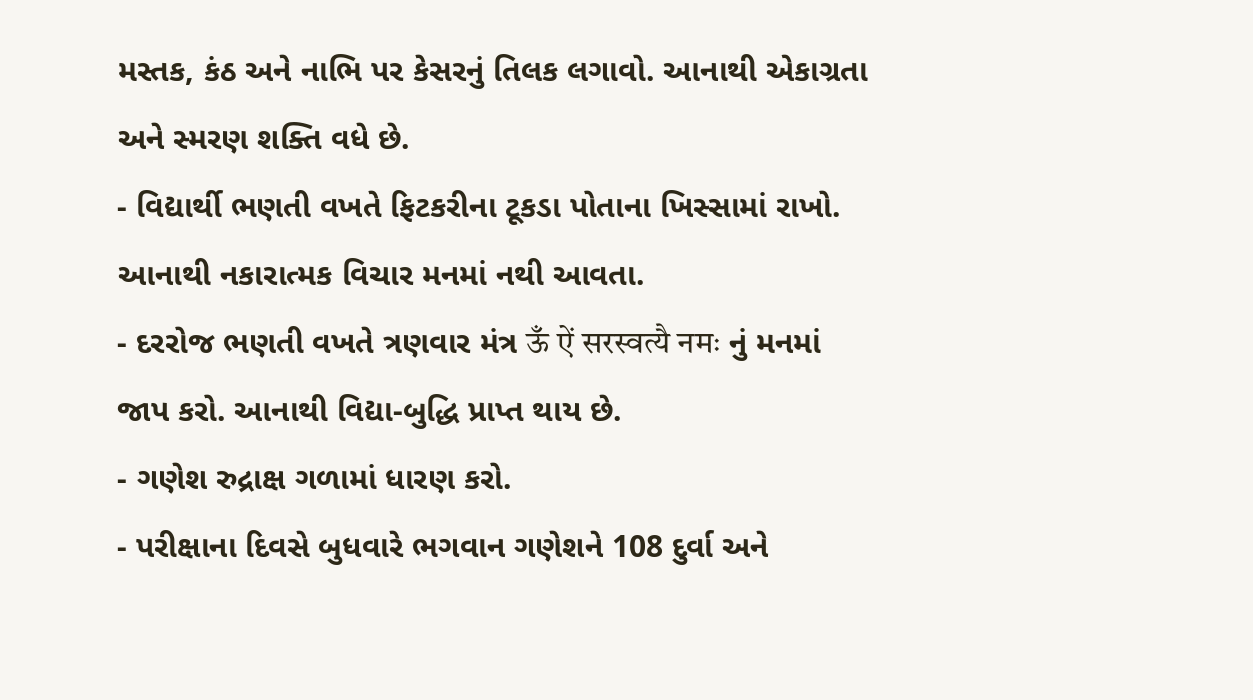મસ્તક, કંઠ અને નાભિ પર કેસરનું તિલક લગાવો. આનાથી એકાગ્રતા અને સ્મરણ શક્તિ વધે છે.
- વિદ્યાર્થી ભણતી વખતે ફિટકરીના ટૂકડા પોતાના ખિસ્સામાં રાખો. આનાથી નકારાત્મક વિચાર મનમાં નથી આવતા.
- દરરોજ ભણતી વખતે ત્રણવાર મંત્ર ऊँ ऐं सरस्वत्यै नमः નું મનમાં જાપ કરો. આનાથી વિદ્યા-બુદ્ધિ પ્રાપ્ત થાય છે.
- ગણેશ રુદ્રાક્ષ ગળામાં ધારણ કરો.
- પરીક્ષાના દિવસે બુધવારે ભગવાન ગણેશને 108 દુર્વા અને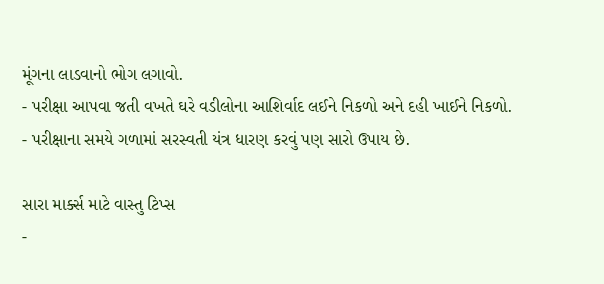મૂંગના લાડવાનો ભોગ લગાવો.
- પરીક્ષા આપવા જતી વખતે ઘરે વડીલોના આશિર્વાદ લઈને નિકળો અને દહી ખાઈને નિકળો.
- પરીક્ષાના સમયે ગળામાં સરસ્વતી યંત્ર ધારણ કરવું પણ સારો ઉપાય છે.

સારા માર્ક્સ માટે વાસ્તુ ટિપ્સ
-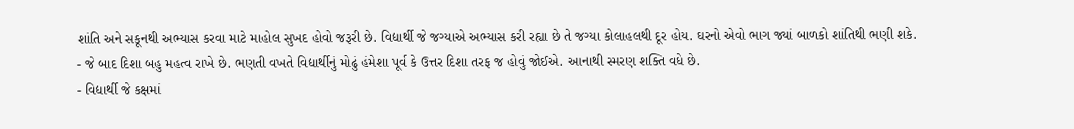શાંતિ અને સકૂનથી અભ્યાસ કરવા માટે માહોલ સુખદ હોવો જરૂરી છે. વિદ્યાર્થી જે જગ્યાએ અભ્યાસ કરી રહ્યા છે તે જગ્યા કોલાહલથી દૂર હોય. ઘરનો એવો ભાગ જ્યાં બાળકો શાંતિથી ભણી શકે.
- જે બાદ દિશા બહુ મહત્વ રાખે છે. ભણતી વખતે વિદ્યાર્થીનું મોઢું હંમેશા પૂર્વ કે ઉત્તર દિશા તરફ જ હોવું જોઈએ. આનાથી સ્મરણ શક્તિ વધે છે.
- વિદ્યાર્થી જે કક્ષમાં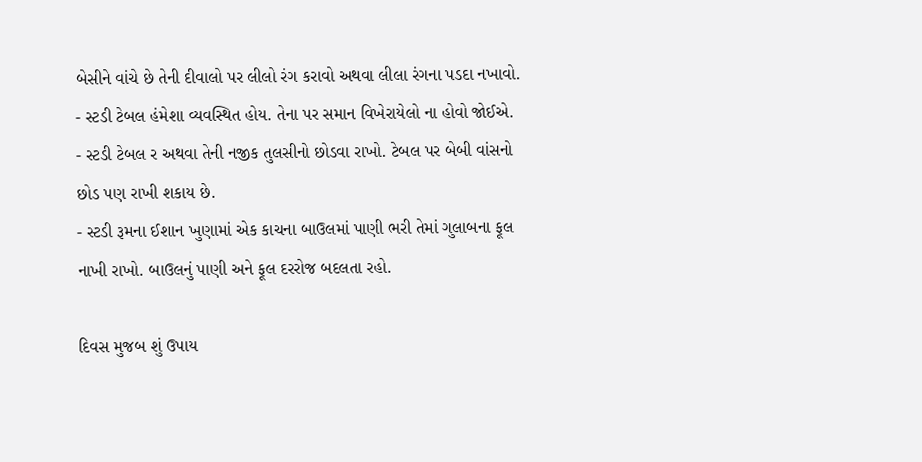બેસીને વાંચે છે તેની દીવાલો પર લીલો રંગ કરાવો અથવા લીલા રંગના પડદા નખાવો.
- સ્ટડી ટેબલ હંમેશા વ્યવસ્થિત હોય. તેના પર સમાન વિખેરાયેલો ના હોવો જોઈએ.
- સ્ટડી ટેબલ ર અથવા તેની નજીક તુલસીનો છોડવા રાખો. ટેબલ પર બેબી વાંસનો છોડ પણ રાખી શકાય છે.
- સ્ટડી રૂમના ઈશાન ખુણામાં એક કાચના બાઉલમાં પાણી ભરી તેમાં ગુલાબના ફૂલ નાખી રાખો. બાઉલનું પાણી અને ફૂલ દરરોજ બદલતા રહો.

દિવસ મુજબ શું ઉપાય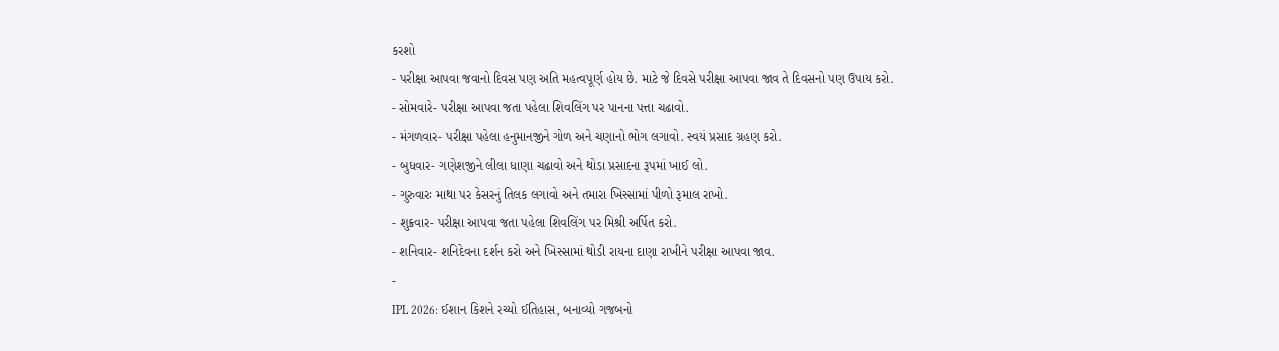કરશો
- પરીક્ષા આપવા જવાનો દિવસ પણ અતિ મહત્વપૂર્ણ હોય છે. માટે જે દિવસે પરીક્ષા આપવા જાવ તે દિવસનો પણ ઉપાય કરો.
- સોમવારે- પરીક્ષા આપવા જતા પહેલા શિવલિંગ પર પાનના પત્તા ચઢાવો.
- મંગળવાર- પરીક્ષા પહેલા હનુમાનજીને ગોળ અને ચણાનો ભોગ લગાવો. સ્વયં પ્રસાદ ગ્રહણ કરો.
- બુધવાર- ગણેશજીને લીલા ધાણા ચઢાવો અને થોડા પ્રસાદના રૂપમાં ખાઈ લો.
- ગુરુવારઃ માથા પર કેસરનું તિલક લગાવો અને તમારા ખિસ્સામાં પીળો રૂમાલ રાખો.
- શુક્રવાર- પરીક્ષા આપવા જતા પહેલા શિવલિંગ પર મિશ્રી અર્પિત કરો.
- શનિવાર- શનિદેવના દર્શન કરો અને ખિસ્સામાં થોડી રાયના દાણા રાખીને પરીક્ષા આપવા જાવ.
-
IPL 2026: ઈશાન કિશને રચ્યો ઈતિહાસ, બનાવ્યો ગજબનો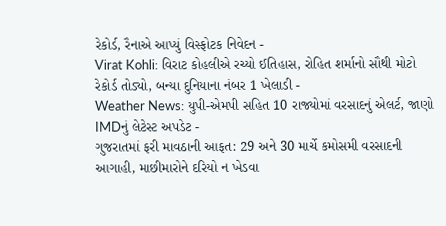રેકોર્ડ, રૈનાએ આપ્યું વિસ્ફોટક નિવેદન -
Virat Kohli: વિરાટ કોહલીએ રચ્યો ઈતિહાસ, રોહિત શર્માનો સૌથી મોટો રેકોર્ડ તોડ્યો, બન્યા દુનિયાના નંબર 1 ખેલાડી -
Weather News: યુપી-એમપી સહિત 10 રાજ્યોમાં વરસાદનું એલર્ટ, જાણો IMDનું લેટેસ્ટ અપડેટ -
ગુજરાતમાં ફરી માવઠાની આફત: 29 અને 30 માર્ચે કમોસમી વરસાદની આગાહી, માછીમારોને દરિયો ન ખેડવા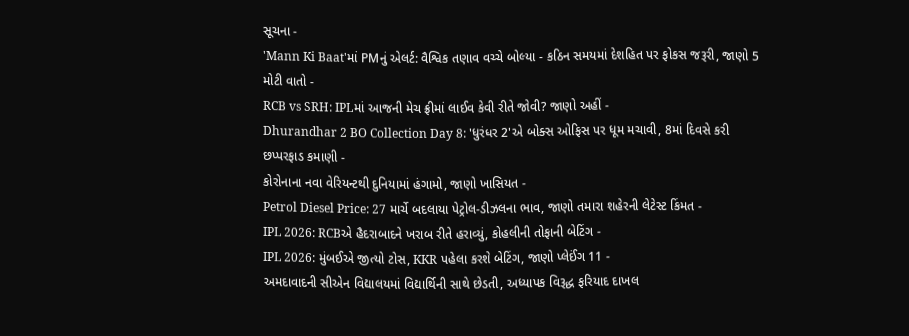સૂચના -
'Mann Ki Baat'માં PMનું એલર્ટ: વૈશ્વિક તણાવ વચ્ચે બોલ્યા - કઠિન સમયમાં દેશહિત પર ફોકસ જરૂરી, જાણો 5 મોટી વાતો -
RCB vs SRH: IPLમાં આજની મેચ ફ્રીમાં લાઈવ કેવી રીતે જોવી? જાણો અહીં -
Dhurandhar 2 BO Collection Day 8: 'ધુરંધર 2'એ બોક્સ ઓફિસ પર ધૂમ મચાવી, 8માં દિવસે કરી છપ્પરફાડ કમાણી -
કોરોનાના નવા વેરિયન્ટથી દુનિયામાં હંગામો, જાણો ખાસિયત -
Petrol Diesel Price: 27 માર્ચે બદલાયા પેટ્રોલ-ડીઝલના ભાવ, જાણો તમારા શહેરની લેટેસ્ટ કિંમત -
IPL 2026: RCBએ હૈદરાબાદને ખરાબ રીતે હરાવ્યું, કોહલીની તોફાની બેટિંગ -
IPL 2026: મુંબઈએ જીત્યો ટોસ, KKR પહેલા કરશે બેટિંગ, જાણો પ્લેઈંગ 11 -
અમદાવાદની સીએન વિદ્યાલયમાં વિદ્યાર્થિની સાથે છેડતી, અધ્યાપક વિરૂદ્ધ ફરિયાદ દાખલ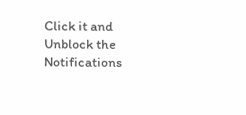Click it and Unblock the Notifications